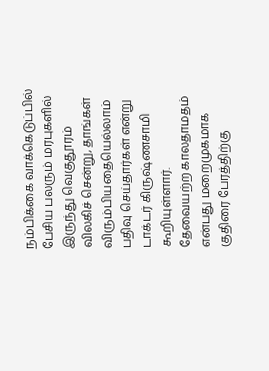நம்பிக்கை வாக்கெடுப்பில் பேசிய பலரும் மரபுகளில் இருந்து வெகுதூரம் விலகிச் சென்று, தாங்கள் விரும்பியதையெல்லாம் பதிவு செய்தார்கள் என்று டாக்டர் கிருஷ்ணசாமி கூறியுள்ளார்.
தேவையற்ற காலதாமதம் என்பது மறைமுகமாக குதிரை பேரத்திற்கு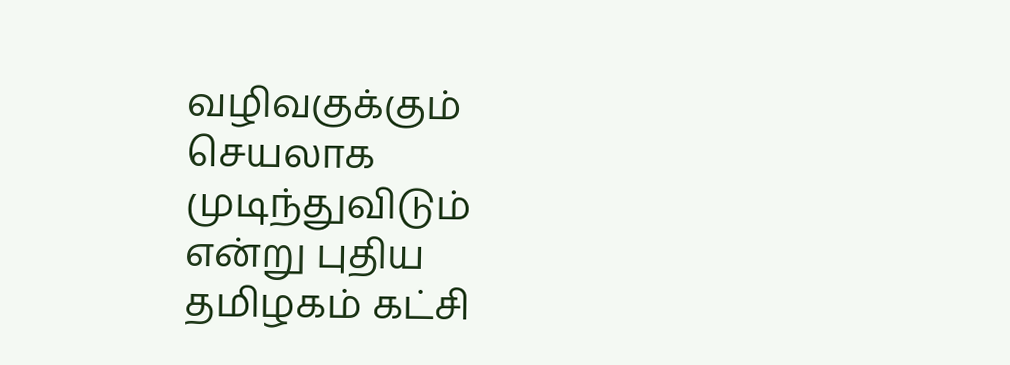வழிவகுக்கும் செயலாக முடிந்துவிடும் என்று புதிய தமிழகம் கட்சி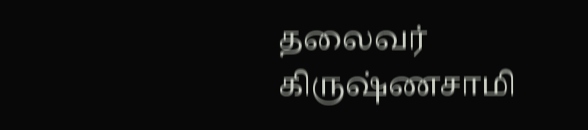தலைவர் கிருஷ்ணசாமி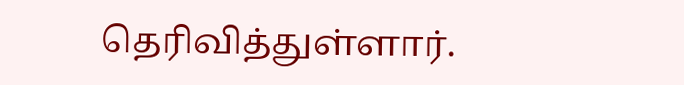தெரிவித்துள்ளார்.